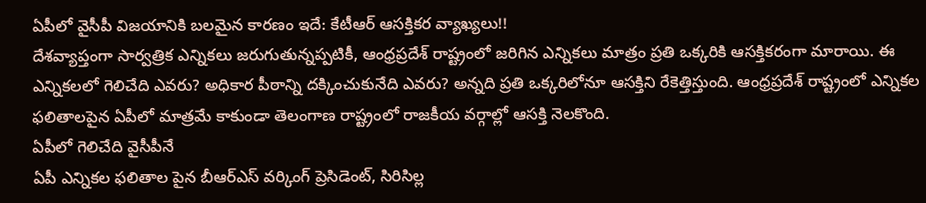ఏపీలో వైసీపీ విజయానికి బలమైన కారణం ఇదే: కేటీఆర్ ఆసక్తికర వ్యాఖ్యలు!!
దేశవ్యాప్తంగా సార్వత్రిక ఎన్నికలు జరుగుతున్నప్పటికీ, ఆంధ్రప్రదేశ్ రాష్ట్రంలో జరిగిన ఎన్నికలు మాత్రం ప్రతి ఒక్కరికి ఆసక్తికరంగా మారాయి. ఈ ఎన్నికలలో గెలిచేది ఎవరు? అధికార పీఠాన్ని దక్కించుకునేది ఎవరు? అన్నది ప్రతి ఒక్కరిలోనూ ఆసక్తిని రేకెత్తిస్తుంది. ఆంధ్రప్రదేశ్ రాష్ట్రంలో ఎన్నికల ఫలితాలపైన ఏపీలో మాత్రమే కాకుండా తెలంగాణ రాష్ట్రంలో రాజకీయ వర్గాల్లో ఆసక్తి నెలకొంది.
ఏపీలో గెలిచేది వైసీపీనే
ఏపీ ఎన్నికల ఫలితాల పైన బీఆర్ఎస్ వర్కింగ్ ప్రెసిడెంట్, సిరిసిల్ల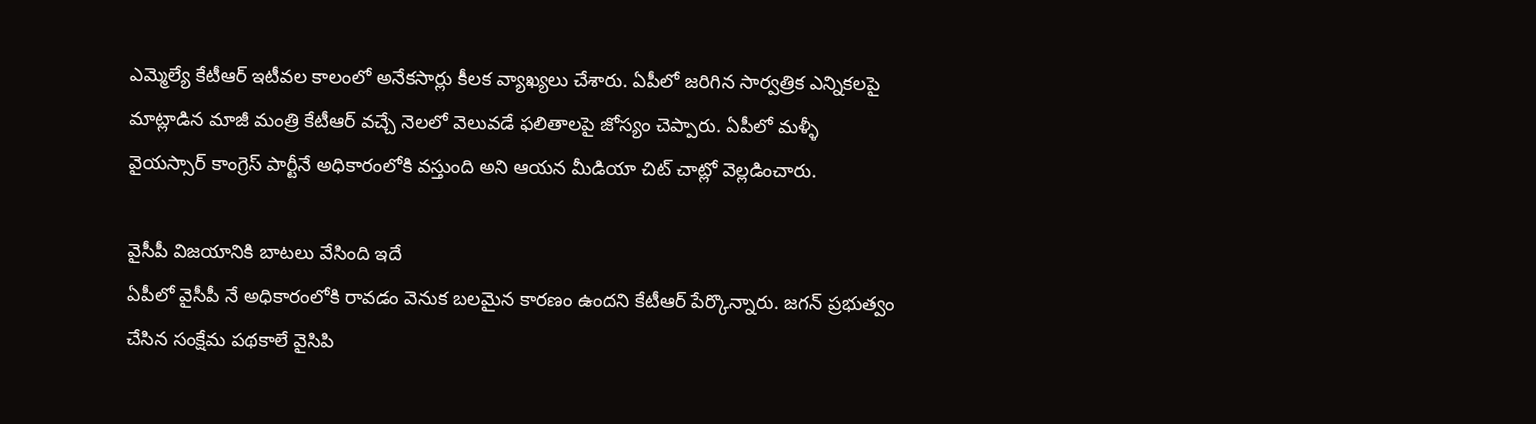ఎమ్మెల్యే కేటీఆర్ ఇటీవల కాలంలో అనేకసార్లు కీలక వ్యాఖ్యలు చేశారు. ఏపీలో జరిగిన సార్వత్రిక ఎన్నికలపై మాట్లాడిన మాజీ మంత్రి కేటీఆర్ వచ్చే నెలలో వెలువడే ఫలితాలపై జోస్యం చెప్పారు. ఏపీలో మళ్ళీ వైయస్సార్ కాంగ్రెస్ పార్టీనే అధికారంలోకి వస్తుంది అని ఆయన మీడియా చిట్ చాట్లో వెల్లడించారు.

వైసీపీ విజయానికి బాటలు వేసింది ఇదే
ఏపీలో వైసీపీ నే అధికారంలోకి రావడం వెనుక బలమైన కారణం ఉందని కేటీఆర్ పేర్కొన్నారు. జగన్ ప్రభుత్వం చేసిన సంక్షేమ పథకాలే వైసిపి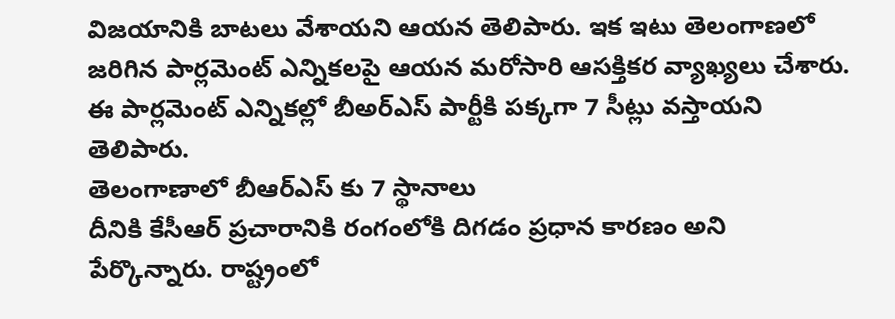విజయానికి బాటలు వేశాయని ఆయన తెలిపారు. ఇక ఇటు తెలంగాణలో జరిగిన పార్లమెంట్ ఎన్నికలపై ఆయన మరోసారి ఆసక్తికర వ్యాఖ్యలు చేశారు. ఈ పార్లమెంట్ ఎన్నికల్లో బీఅర్ఎస్ పార్టీకి పక్కగా 7 సీట్లు వస్తాయని తెలిపారు.
తెలంగాణాలో బీఆర్ఎస్ కు 7 స్థానాలు
దీనికి కేసీఆర్ ప్రచారానికి రంగంలోకి దిగడం ప్రధాన కారణం అని పేర్కొన్నారు. రాష్ట్రంలో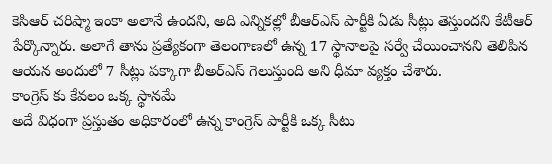కెసిఆర్ చరిష్మా ఇంకా అలానే ఉందని, అది ఎన్నికల్లో బీఆర్ఎస్ పార్టీకి ఏడు సీట్లు తెస్తుందని కేటీఆర్ పేర్కొన్నారు. అలాగే తాను ప్రత్యేకంగా తెలంగాణలో ఉన్న 17 స్థానాలపై సర్వే చేయించానని తెలిపిన ఆయన అందులో 7 సీట్లు పక్కాగా బీఅర్ఎస్ గెలుస్తుంది అని ధీమా వ్యక్తం చేశారు.
కాంగ్రెస్ కు కేవలం ఒక్క స్థానమే
అదే విధంగా ప్రస్తుతం అధికారంలో ఉన్న కాంగ్రెస్ పార్టీకి ఒక్క సీటు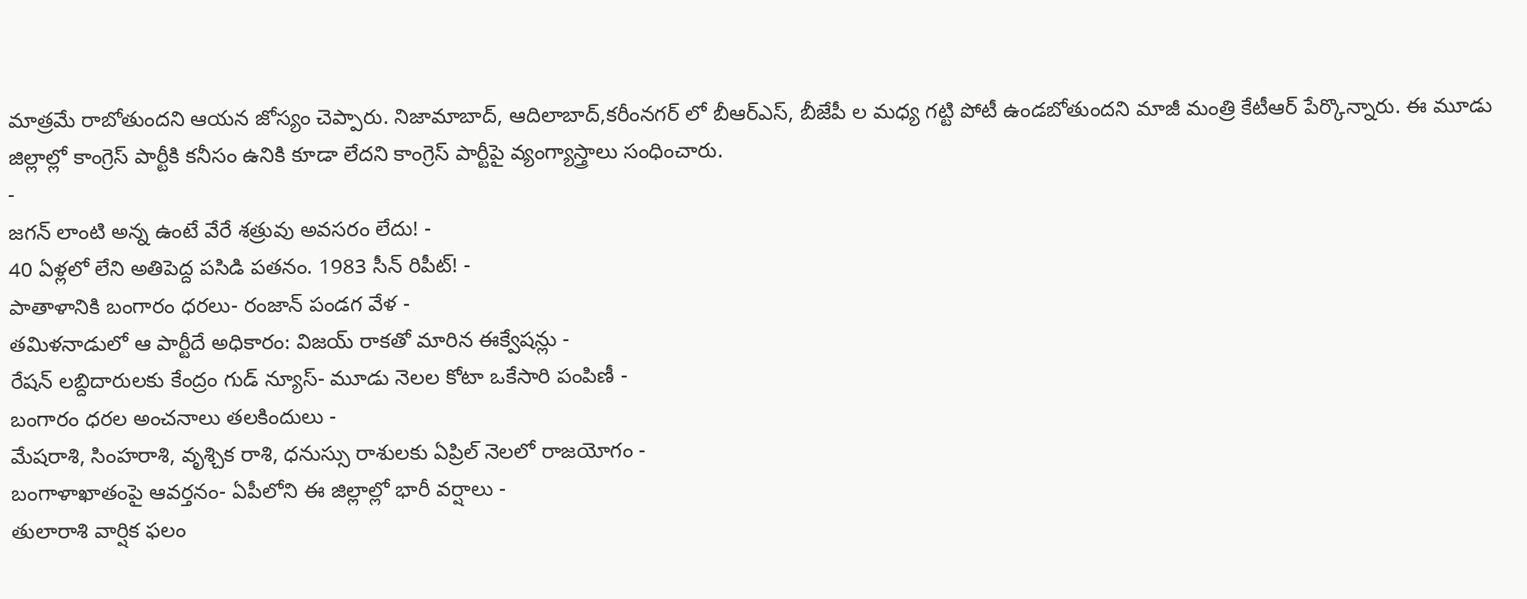మాత్రమే రాబోతుందని ఆయన జోస్యం చెప్పారు. నిజామాబాద్, ఆదిలాబాద్,కరీంనగర్ లో బీఆర్ఎస్, బీజేపీ ల మధ్య గట్టి పోటీ ఉండబోతుందని మాజీ మంత్రి కేటీఆర్ పేర్కొన్నారు. ఈ మూడు జిల్లాల్లో కాంగ్రెస్ పార్టీకి కనీసం ఉనికి కూడా లేదని కాంగ్రెస్ పార్టీపై వ్యంగ్యాస్త్రాలు సంధించారు.
-
జగన్ లాంటి అన్న ఉంటే వేరే శత్రువు అవసరం లేదు! -
40 ఏళ్లలో లేని అతిపెద్ద పసిడి పతనం. 1983 సీన్ రిపీట్! -
పాతాళానికి బంగారం ధరలు- రంజాన్ పండగ వేళ -
తమిళనాడులో ఆ పార్టీదే అధికారం: విజయ్ రాకతో మారిన ఈక్వేషన్లు -
రేషన్ లబ్దిదారులకు కేంద్రం గుడ్ న్యూస్- మూడు నెలల కోటా ఒకేసారి పంపిణీ -
బంగారం ధరల అంచనాలు తలకిందులు -
మేషరాశి, సింహరాశి, వృశ్చిక రాశి, ధనుస్సు రాశులకు ఏప్రిల్ నెలలో రాజయోగం -
బంగాళాఖాతంపై ఆవర్తనం- ఏపీలోని ఈ జిల్లాల్లో భారీ వర్షాలు -
తులారాశి వార్షిక ఫలం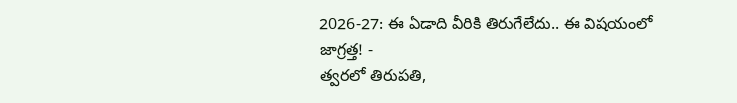2026-27: ఈ ఏడాది వీరికి తిరుగేలేదు.. ఈ విషయంలో జాగ్రత్త! -
త్వరలో తిరుపతి,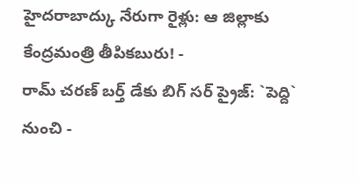హైదరాబాద్కు నేరుగా రైళ్లు: ఆ జిల్లాకు కేంద్రమంత్రి తీపికబురు! -
రామ్ చరణ్ బర్త్ డేకు బిగ్ సర్ ప్రైజ్: `పెద్ది` నుంచి -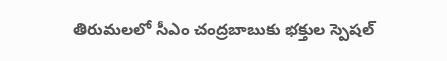తిరుమలలో సీఎం చంద్రబాబుకు భక్తుల స్పెషల్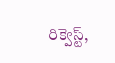రిక్వెస్ట్,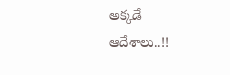అక్కడే ఆదేశాలు..!!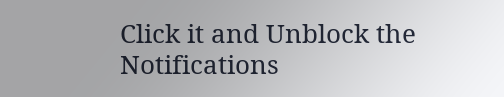Click it and Unblock the Notifications